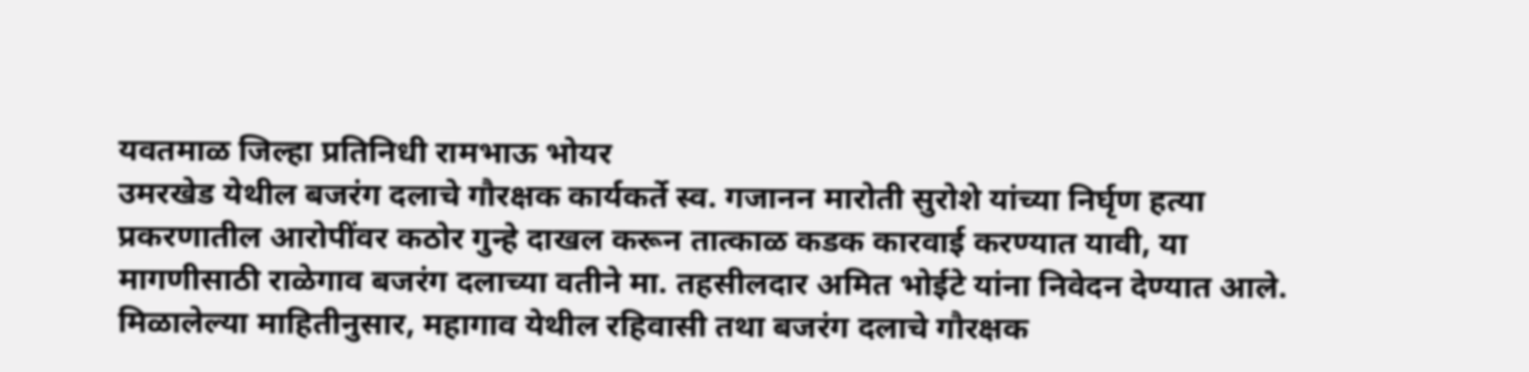यवतमाळ जिल्हा प्रतिनिधी रामभाऊ भोयर
उमरखेड येथील बजरंग दलाचे गौरक्षक कार्यकर्ते स्व. गजानन मारोती सुरोशे यांच्या निर्घृण हत्या प्रकरणातील आरोपींवर कठोर गुन्हे दाखल करून तात्काळ कडक कारवाई करण्यात यावी, या मागणीसाठी राळेगाव बजरंग दलाच्या वतीने मा. तहसीलदार अमित भोईटे यांना निवेदन देण्यात आले.
मिळालेल्या माहितीनुसार, महागाव येथील रहिवासी तथा बजरंग दलाचे गौरक्षक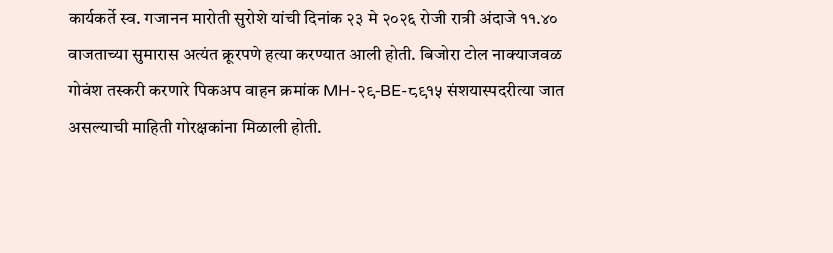कार्यकर्ते स्व. गजानन मारोती सुरोशे यांची दिनांक २३ मे २०२६ रोजी रात्री अंदाजे ११.४० वाजताच्या सुमारास अत्यंत क्रूरपणे हत्या करण्यात आली होती. बिजोरा टोल नाक्याजवळ गोवंश तस्करी करणारे पिकअप वाहन क्रमांक MH-२९-BE-८९१५ संशयास्पदरीत्या जात असल्याची माहिती गोरक्षकांना मिळाली होती.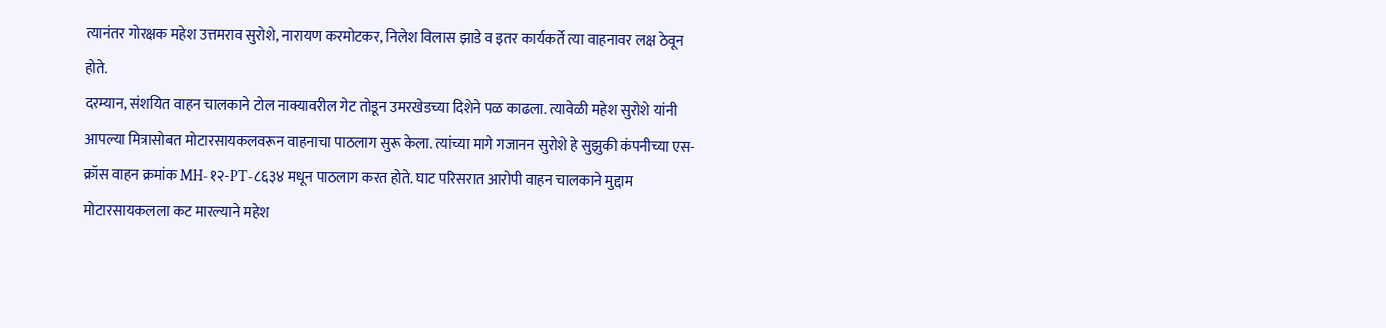त्यानंतर गोरक्षक महेश उत्तमराव सुरोशे, नारायण करमोटकर, निलेश विलास झाडे व इतर कार्यकर्ते त्या वाहनावर लक्ष ठेवून होते.
दरम्यान, संशयित वाहन चालकाने टोल नाक्यावरील गेट तोडून उमरखेडच्या दिशेने पळ काढला. त्यावेळी महेश सुरोशे यांनी आपल्या मित्रासोबत मोटारसायकलवरून वाहनाचा पाठलाग सुरू केला. त्यांच्या मागे गजानन सुरोशे हे सुझुकी कंपनीच्या एस-क्रॉस वाहन क्रमांक MH-१२-PT-८६३४ मधून पाठलाग करत होते. घाट परिसरात आरोपी वाहन चालकाने मुद्दाम मोटारसायकलला कट मारल्याने महेश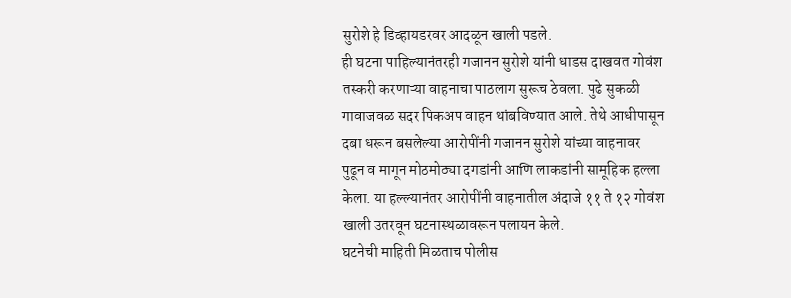सुरोशे हे डिव्हायडरवर आदळून खाली पडले.
ही घटना पाहिल्यानंतरही गजानन सुरोशे यांनी धाडस दाखवत गोवंश तस्करी करणाऱ्या वाहनाचा पाठलाग सुरूच ठेवला. पुढे सुकळी गावाजवळ सदर पिकअप वाहन थांबविण्यात आले. तेथे आधीपासून दबा धरून बसलेल्या आरोपींनी गजानन सुरोशे यांच्या वाहनावर पुढून व मागून मोठमोठ्या दगडांनी आणि लाकडांनी सामूहिक हल्ला केला. या हल्ल्यानंतर आरोपींनी वाहनातील अंदाजे ११ ते १२ गोवंश खाली उतरवून घटनास्थळावरून पलायन केले.
घटनेची माहिती मिळताच पोलीस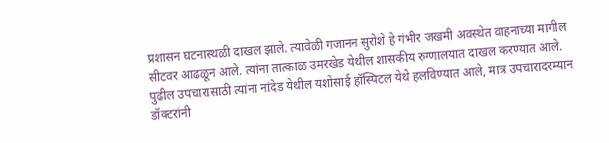प्रशासन घटनास्थळी दाखल झाले. त्यावेळी गजानन सुरोशे हे गंभीर जखमी अवस्थेत वाहनाच्या मागील सीटवर आढळून आले. त्यांना तात्काळ उमरखेड येथील शासकीय रुग्णालयात दाखल करण्यात आले. पुढील उपचारासाठी त्यांना नांदेड येथील यशोसाई हॉस्पिटल येथे हलविण्यात आले, मात्र उपचारादरम्यान डॉक्टरांनी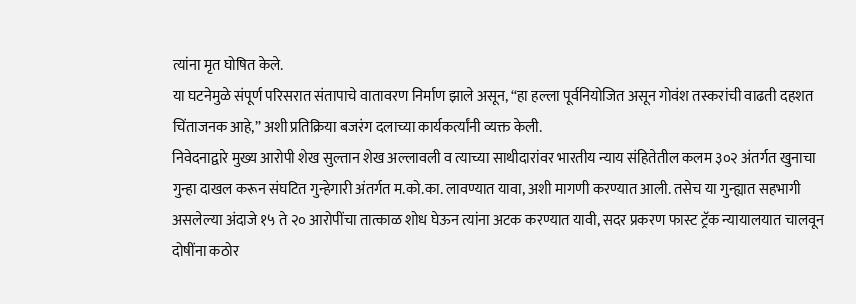त्यांना मृत घोषित केले.
या घटनेमुळे संपूर्ण परिसरात संतापाचे वातावरण निर्माण झाले असून, “हा हल्ला पूर्वनियोजित असून गोवंश तस्करांची वाढती दहशत चिंताजनक आहे,” अशी प्रतिक्रिया बजरंग दलाच्या कार्यकर्त्यांनी व्यक्त केली.
निवेदनाद्वारे मुख्य आरोपी शेख सुल्तान शेख अल्लावली व त्याच्या साथीदारांवर भारतीय न्याय संहितेतील कलम ३०२ अंतर्गत खुनाचा गुन्हा दाखल करून संघटित गुन्हेगारी अंतर्गत म.को.का. लावण्यात यावा, अशी मागणी करण्यात आली. तसेच या गुन्ह्यात सहभागी असलेल्या अंदाजे १५ ते २० आरोपींचा तात्काळ शोध घेऊन त्यांना अटक करण्यात यावी, सदर प्रकरण फास्ट ट्रॅक न्यायालयात चालवून दोषींना कठोर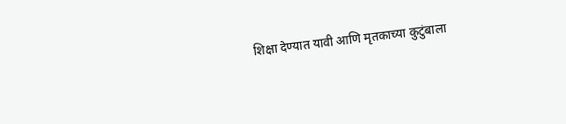शिक्षा देण्यात यावी आणि मृतकाच्या कुटुंबाला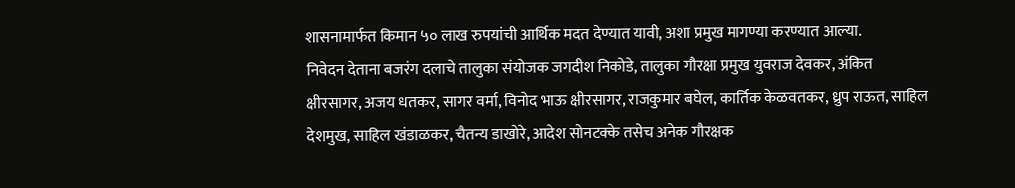शासनामार्फत किमान ५० लाख रुपयांची आर्थिक मदत देण्यात यावी, अशा प्रमुख मागण्या करण्यात आल्या.
निवेदन देताना बजरंग दलाचे तालुका संयोजक जगदीश निकोडे, तालुका गौरक्षा प्रमुख युवराज देवकर, अंकित क्षीरसागर, अजय धतकर, सागर वर्मा, विनोद भाऊ क्षीरसागर, राजकुमार बघेल, कार्तिक केळवतकर, ध्रुप राऊत, साहिल देशमुख, साहिल खंडाळकर, चैतन्य डाखोरे, आदेश सोनटक्के तसेच अनेक गौरक्षक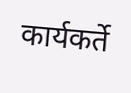कार्यकर्ते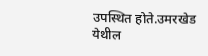उपस्थित होते.उमरखेड येथील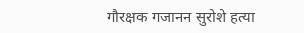गौरक्षक गजानन सुरोशे हत्या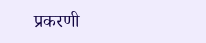प्रकरणी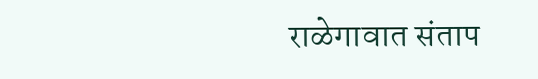राळेगावात संताप